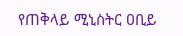የጠቅላይ ሚኒስትር ዐቢይ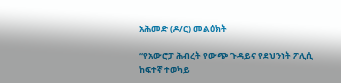አሕመድ (ዶ/ር) መልዕክት

“የአውሮፓ ሕብረት የውጭ ጉዳይና የደህንነት ፖሊሲ ከፍተኛ ተወካይ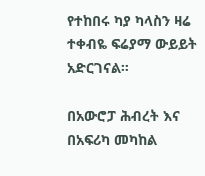የተከበሩ ካያ ካላስን ዛሬ ተቀብዬ ፍሬያማ ውይይት አድርገናል።

በአውሮፓ ሕብረት እና በአፍሪካ መካከል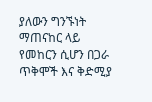ያለውን ግንኙነት ማጠናከር ላይ የመከርን ሲሆን በጋራ ጥቅሞች እና ቅድሚያ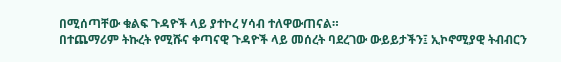በሚሰጣቸው ቁልፍ ጉዳዮች ላይ ያተኮረ ሃሳብ ተለዋውጠናል።
በተጨማሪም ትኩረት የሚሹና ቀጣናዊ ጉዳዮች ላይ መሰረት ባደረገው ውይይታችን፤ ኢኮኖሚያዊ ትብብርን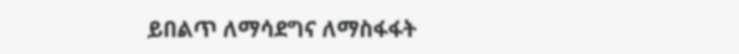ይበልጥ ለማሳደግና ለማስፋፋት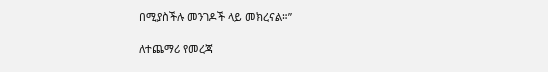በሚያስችሉ መንገዶች ላይ መክረናል።”

ለተጨማሪ የመረጃ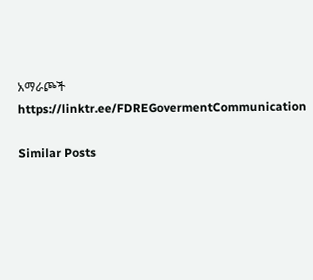አማራጮች
https://linktr.ee/FDREGovermentCommunication

Similar Posts